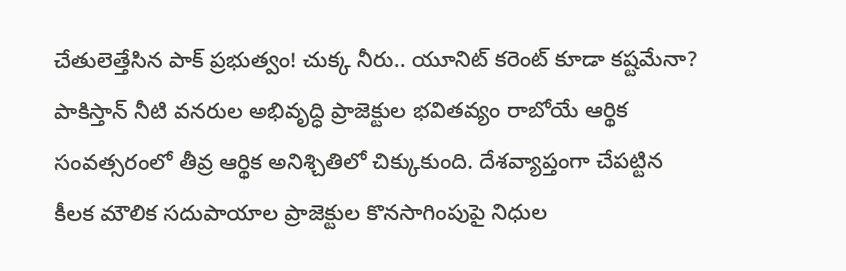చేతులెత్తేసిన పాక్ ప్రభుత్వం! చుక్క నీరు.. యూనిట్ కరెంట్ కూడా కష్టమేనా?
పాకిస్తాన్ నీటి వనరుల అభివృద్ధి ప్రాజెక్టుల భవితవ్యం రాబోయే ఆర్థిక సంవత్సరంలో తీవ్ర ఆర్థిక అనిశ్చితిలో చిక్కుకుంది. దేశవ్యాప్తంగా చేపట్టిన కీలక మౌలిక సదుపాయాల ప్రాజెక్టుల కొనసాగింపుపై నిధుల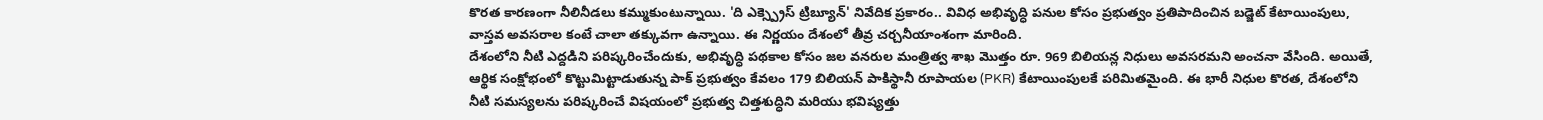కొరత కారణంగా నీలినీడలు కమ్ముకుంటున్నాయి. 'ది ఎక్స్ప్రెస్ ట్రిబ్యూన్' నివేదిక ప్రకారం.. వివిధ అభివృద్ధి పనుల కోసం ప్రభుత్వం ప్రతిపాదించిన బడ్జెట్ కేటాయింపులు, వాస్తవ అవసరాల కంటే చాలా తక్కువగా ఉన్నాయి. ఈ నిర్ణయం దేశంలో తీవ్ర చర్చనీయాంశంగా మారింది.
దేశంలోని నీటి ఎద్దడిని పరిష్కరించేందుకు, అభివృద్ధి పథకాల కోసం జల వనరుల మంత్రిత్వ శాఖ మొత్తం రూ. 969 బిలియన్ల నిధులు అవసరమని అంచనా వేసింది. అయితే, ఆర్థిక సంక్షోభంలో కొట్టుమిట్టాడుతున్న పాక్ ప్రభుత్వం కేవలం 179 బిలియన్ పాకిస్థానీ రూపాయల (PKR) కేటాయింపులకే పరిమితమైంది. ఈ భారీ నిధుల కొరత, దేశంలోని నీటి సమస్యలను పరిష్కరించే విషయంలో ప్రభుత్వ చిత్తశుద్ధిని మరియు భవిష్యత్తు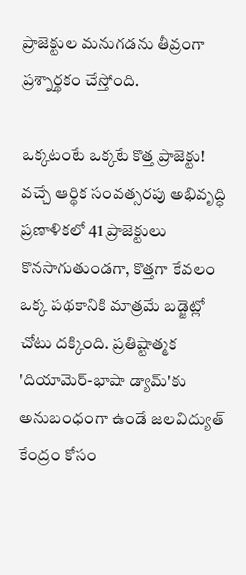ప్రాజెక్టుల మనుగడను తీవ్రంగా ప్రశ్నార్థకం చేస్తోంది.

ఒక్కటంటే ఒక్కటే కొత్త ప్రాజెక్టు!
వచ్చే ఆర్థిక సంవత్సరపు అభివృద్ధి ప్రణాళికలో 41 ప్రాజెక్టులు కొనసాగుతుండగా, కొత్తగా కేవలం ఒక్క పథకానికి మాత్రమే బడ్జెట్లో చోటు దక్కింది. ప్రతిష్టాత్మక 'దియామెర్-భాషా డ్యామ్'కు అనుబంధంగా ఉండే జలవిద్యుత్ కేంద్రం కోసం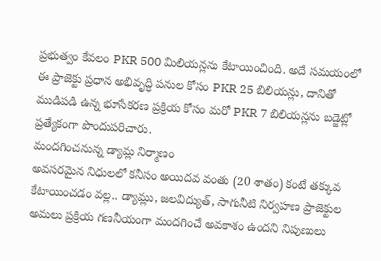ప్రభుత్వం కేవలం PKR 500 మిలియన్లను కేటాయించింది. అదే సమయంలో ఈ ప్రాజెక్టు ప్రధాన అభివృద్ధి పనుల కోసం PKR 25 బిలియన్లు, దానితో ముడిపడి ఉన్న భూసేకరణ ప్రక్రియ కోసం మరో PKR 7 బిలియన్లను బడ్జెట్లో ప్రత్యేకంగా పొందుపరిచారు.
మందగించనున్న డ్యామ్ల నిర్మాణం
అవసరమైన నిధులలో కనీసం అయిదవ వంతు (20 శాతం) కంటే తక్కువ కేటాయించడం వల్ల.. డ్యామ్లు, జలవిద్యుత్, సాగునీటి నిర్వహణ ప్రాజెక్టుల అమలు ప్రక్రియ గణనీయంగా మందగించే అవకాశం ఉందని నిపుణులు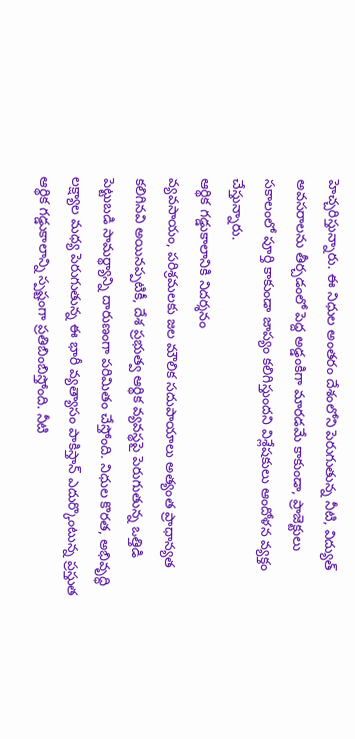హెచ్చరిస్తున్నారు. ఈ నిధుల అంతరం దేశంలోని పెరుగుతున్న నీటి, విద్యుత్ అవసరాలను తీర్చడంలో పెద్ద అడ్డంకిగా మారడమే కాకుండా, ప్రాజెక్టులు సకాలంలో పూర్తి కాకుండా జాప్యం కలిగిస్తుందని విశ్లేషకులు ఆందోళన వ్యక్తం చేస్తున్నారు.
ఆర్థిక గడ్డుకాలానికి నిదర్శనం
వ్యవసాయం, పరిశ్రమలకు జల మౌలిక సదుపాయాలు అత్యంత ప్రాధాన్యత కలిగినవి అయినప్పటికీ, దేశ ప్రభుత్వ ఆర్థిక వ్యవస్థపై పెరుగుతున్న ఒత్తిడి పెట్టుబడి సామర్థ్యాన్ని దారుణంగా పరిమితం చేస్తోంది. నిధుల కొరత, అభివృద్ధి లక్ష్యాల మధ్య పెరుగుతున్న ఈ భారీ వ్యత్యాసం పాకిస్తాన్ ఎదుర్కొంటున్న ప్రస్తుత ఆర్థిక గడ్డుకాలాన్ని స్పష్టంగా ప్రతిబింబిస్తోంది. నీటి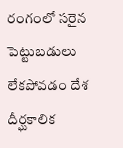రంగంలో సరైన పెట్టుబడులు లేకపోవడం దేశ దీర్ఘకాలిక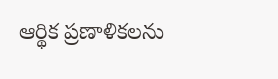ఆర్థిక ప్రణాళికలను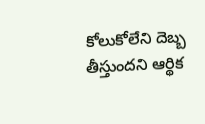కోలుకోలేని దెబ్బ తీస్తుందని ఆర్థిక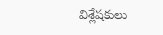విశ్లేషకులు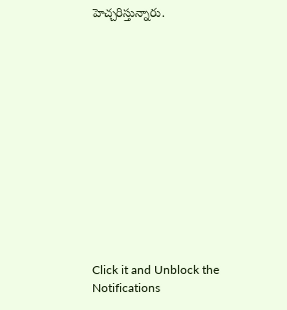హెచ్చరిస్తున్నారు.














Click it and Unblock the Notifications